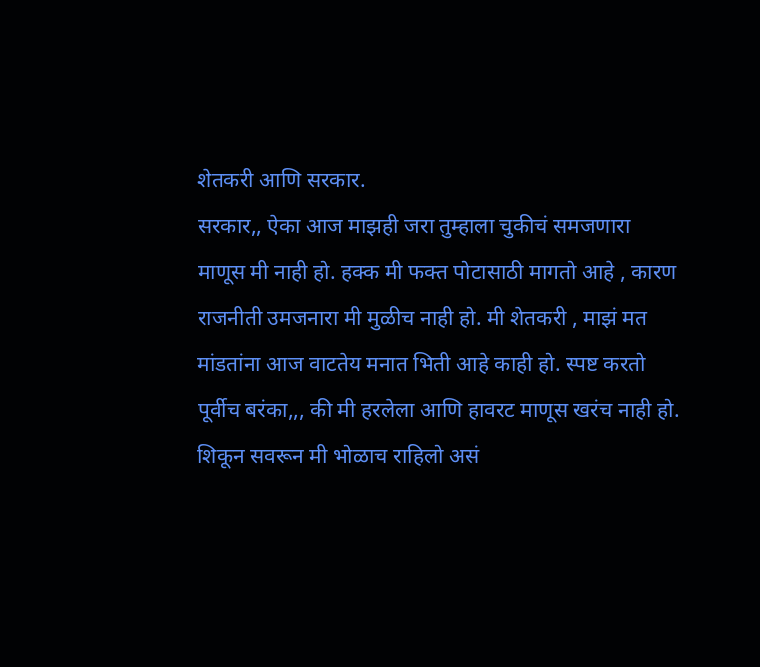शेतकरी आणि सरकार.
सरकार,, ऐका आज माझही जरा तुम्हाला चुकीचं समजणारा माणूस मी नाही हो. हक्क मी फक्त पोटासाठी मागतो आहे , कारण राजनीती उमजनारा मी मुळीच नाही हो. मी शेतकरी , माझं मत मांडतांना आज वाटतेय मनात भिती आहे काही हो. स्पष्ट करतो पूर्वीच बरंका,,, की मी हरलेला आणि हावरट माणूस खरंच नाही हो. शिकून सवरून मी भोळाच राहिलो असं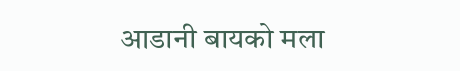आडानी बायको मला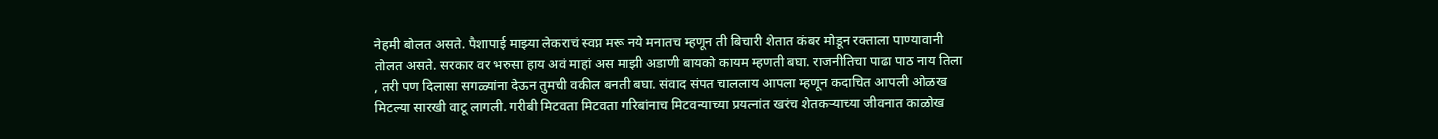नेहमी बोलत असते. पैशापाई माझ्या लेकराचं स्वप्न मरू नये मनातच म्हणून ती बिचारी शेतात कंबर मोडून रक्ताला पाण्यावानी तोलत असते. सरकार वर भरुसा हाय अवं माहां अस माझी अडाणी बायको कायम म्हणती बघा. राजनीतिचा पाढा पाठ नाय तिला , तरी पण दिलासा सगळ्यांना देऊन तुमची वकील बनती बघा. संवाद संपत चाललाय आपला म्हणून कदाचित आपली ओळख मिटल्या सारखी वाटू लागली. गरीबी मिटवता मिटवता गरिबांनाच मिटवन्याच्या प्रयत्नांत खरंच शेतकऱ्याच्या जीवनात काळोख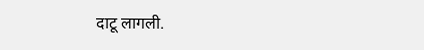दाटू लागली.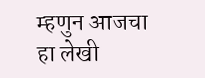म्हणुन आजचा हा लेखी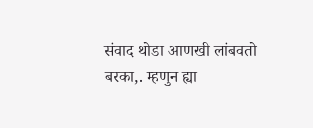संवाद थोडा आणखी लांबवतो बरका,. म्हणुन ह्या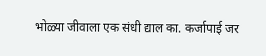भोळ्या जीवाला एक संधी द्याल का. कर्जापाई जर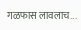गळफास लावलाच...